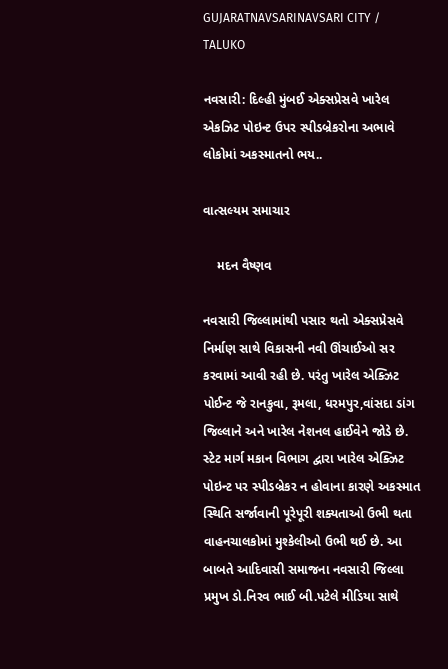GUJARATNAVSARINAVSARI CITY / TALUKO

નવસારી: દિલ્હી મુંબઈ એક્સપ્રેસવે ખારેલ એકઝિટ પોઇન્ટ ઉપર સ્પીડબ્રેકરોના અભાવે લોકોમાં અકસ્માતનો ભય..

વાત્સલ્યમ સમાચાર

    મદન વૈષ્ણવ

નવસારી જિલ્લામાંથી પસાર થતો એક્સપ્રેસવે નિર્માણ સાથે વિકાસની નવી ઊંચાઈઓ સર કરવામાં આવી રહી છે. પરંતુ ખારેલ એક્ઝિટ પોઈન્ટ જે રાનકુવા, રૂમલા, ધરમપુર,વાંસદા ડાંગ જિલ્લાને અને ખારેલ નેશનલ હાઈવેને જોડે છે. સ્ટેટ માર્ગ મકાન વિભાગ દ્વારા ખારેલ એક્ઝિટ પોઇન્ટ પર સ્પીડબ્રેકર ન હોવાના કારણે અકસ્માત સ્થિતિ સર્જાવાની પૂરેપૂરી શક્યતાઓ ઉભી થતા વાહનચાલકોમાં મુશ્કેલીઓ ઉભી થઈ છે. આ બાબતે આદિવાસી સમાજના નવસારી જિલ્લા પ્રમુખ ડો.નિરવ ભાઈ બી.પટેલે મીડિયા સાથે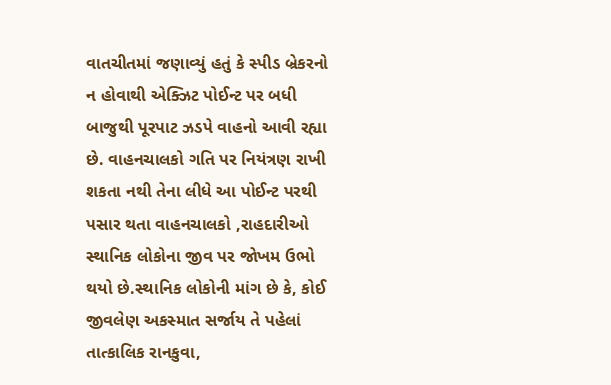વાતચીતમાં જણાવ્યું હતું કે સ્પીડ બ્રેકરનો ન હોવાથી એક્ઝિટ પોઈન્ટ પર બધી બાજુથી પૂરપાટ ઝડપે વાહનો આવી રહ્યા છે. વાહનચાલકો ગતિ પર નિયંત્રણ રાખી શકતા નથી તેના લીધે આ પોઈન્ટ પરથી પસાર થતા વાહનચાલકો ,રાહદારીઓ સ્થાનિક લોકોના જીવ પર જોખમ ઉભો થયો છે.સ્થાનિક લોકોની માંગ છે કે, કોઈ જીવલેણ અકસ્માત સર્જાય તે પહેલાં તાત્કાલિક રાનકુવા,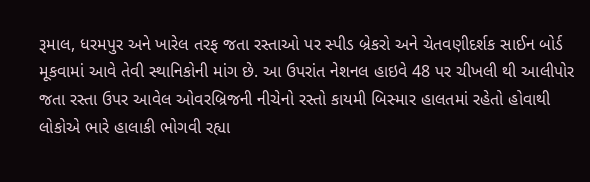રૂમાલ, ધરમપુર અને ખારેલ તરફ જતા રસ્તાઓ પર સ્પીડ બ્રેકરો અને ચેતવણીદર્શક સાઈન બોર્ડ મૂકવામાં આવે તેવી સ્થાનિકોની માંગ છે. આ ઉપરાંત નેશનલ હાઇવે 48 પર ચીખલી થી આલીપોર જતા રસ્તા ઉપર આવેલ ઓવરબ્રિજની નીચેનો રસ્તો કાયમી બિસ્માર હાલતમાં રહેતો હોવાથી લોકોએ ભારે હાલાકી ભોગવી રહ્યા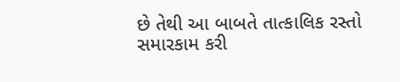છે તેથી આ બાબતે તાત્કાલિક રસ્તો સમારકામ કરી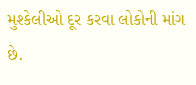મુશ્કેલીઓ દૂર કરવા લોકોની માંગ છે.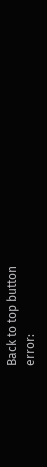Back to top button
error: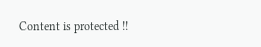Content is protected !!